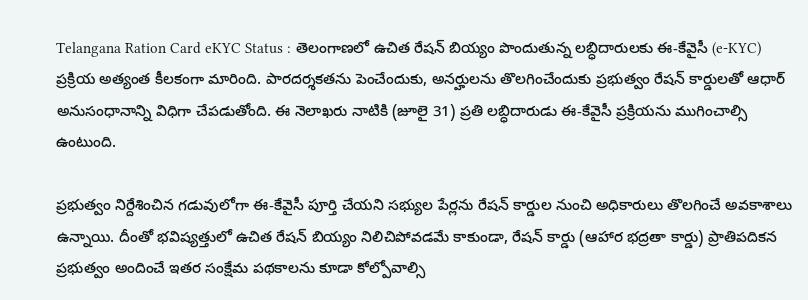Telangana Ration Card eKYC Status : తెలంగాణలో ఉచిత రేషన్ బియ్యం పొందుతున్న లబ్ధిదారులకు ఈ-కేవైసీ (e-KYC) ప్రక్రియ అత్యంత కీలకంగా మారింది. పారదర్శకతను పెంచేందుకు, అనర్హులను తొలగించేందుకు ప్రభుత్వం రేషన్ కార్డులతో ఆధార్ అనుసంధానాన్ని విధిగా చేపడుతోంది. ఈ నెలాఖరు నాటికి (జూలై 31) ప్రతి లబ్ధిదారుడు ఈ-కేవైసీ ప్రక్రియను ముగించాల్సి ఉంటుంది.

ప్రభుత్వం నిర్దేశించిన గడువులోగా ఈ-కేవైసీ పూర్తి చేయని సభ్యుల పేర్లను రేషన్ కార్డుల నుంచి అధికారులు తొలగించే అవకాశాలు ఉన్నాయి. దీంతో భవిష్యత్తులో ఉచిత రేషన్ బియ్యం నిలిచిపోవడమే కాకుండా, రేషన్ కార్డు (ఆహార భద్రతా కార్డు) ప్రాతిపదికన ప్రభుత్వం అందించే ఇతర సంక్షేమ పథకాలను కూడా కోల్పోవాల్సి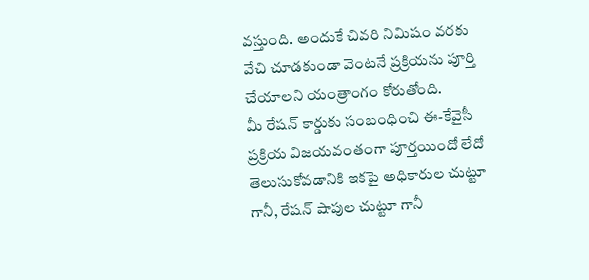వస్తుంది. అందుకే చివరి నిమిషం వరకు వేచి చూడకుండా వెంటనే ప్రక్రియను పూర్తి చేయాలని యంత్రాంగం కోరుతోంది.
మీ రేషన్ కార్డుకు సంబంధించి ఈ-కేవైసీ ప్రక్రియ విజయవంతంగా పూర్తయిందో లేదో తెలుసుకోవడానికి ఇకపై అధికారుల చుట్టూ గానీ, రేషన్ షాపుల చుట్టూ గానీ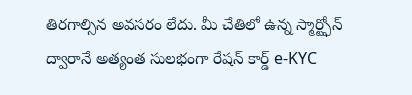తిరగాల్సిన అవసరం లేదు. మీ చేతిలో ఉన్న స్మార్ట్ఫోన్ ద్వారానే అత్యంత సులభంగా రేషన్ కార్డ్ e-KYC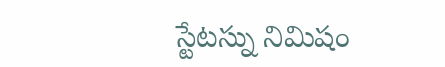స్టేటస్ను నిమిషం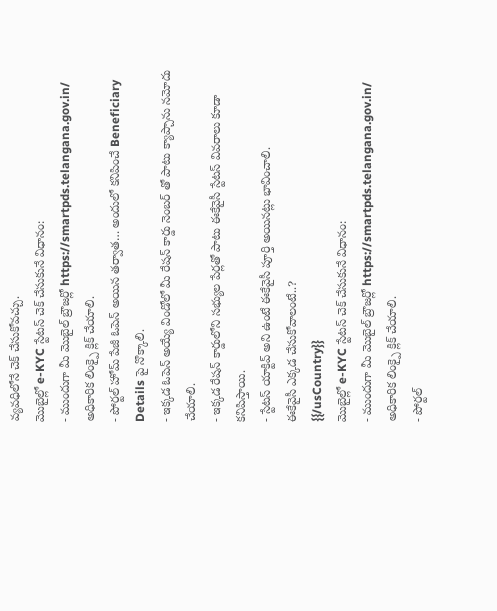వ్యవధిలోనే చెక్ చేసుకోవచ్చు.
మొబైల్లో e-KYC స్టేటస్ చెక్ చేసుకునే విధానం:
- ముందుగా మీ మొబైల్ బ్రౌజర్లో https://smartpds.telangana.gov.in/ అధికారిక లింక్పై క్లిక్ చేయాలి.
- పోర్టల్ హోమ్ పేజీ ఓపెన్ అయిన తర్వాత… అందులో కనిపించే Beneficiary Details పై నొక్కాలి.
- ఇక్కడ ఓపెన్ అయ్యే విండోలో మీ రేషన్ కార్డు నెంబర్ తో పాటు క్యాప్చాను నమోదు చేయాలి.
- ఇక్కడ రేషన్ కార్డులోని సభ్యుల పేర్లతో పాటు ఈకేవైసీ స్టేటస్ వివరాలు కూడా కనిపిస్తాయి.
- స్టేటస్ యాక్టివ్ అని ఉంటే ఈకేవైసీ పూర్తి అయినట్లు భావించాలి.
ఈకేవైసీ ఎక్కడ చేసుకోవాలంటే..?
{{/usCountry}}
మొబైల్లో e-KYC స్టేటస్ చెక్ చేసుకునే విధానం:
- ముందుగా మీ మొబైల్ బ్రౌజర్లో https://smartpds.telangana.gov.in/ అధికారిక లింక్పై క్లిక్ చేయాలి.
- పోర్టల్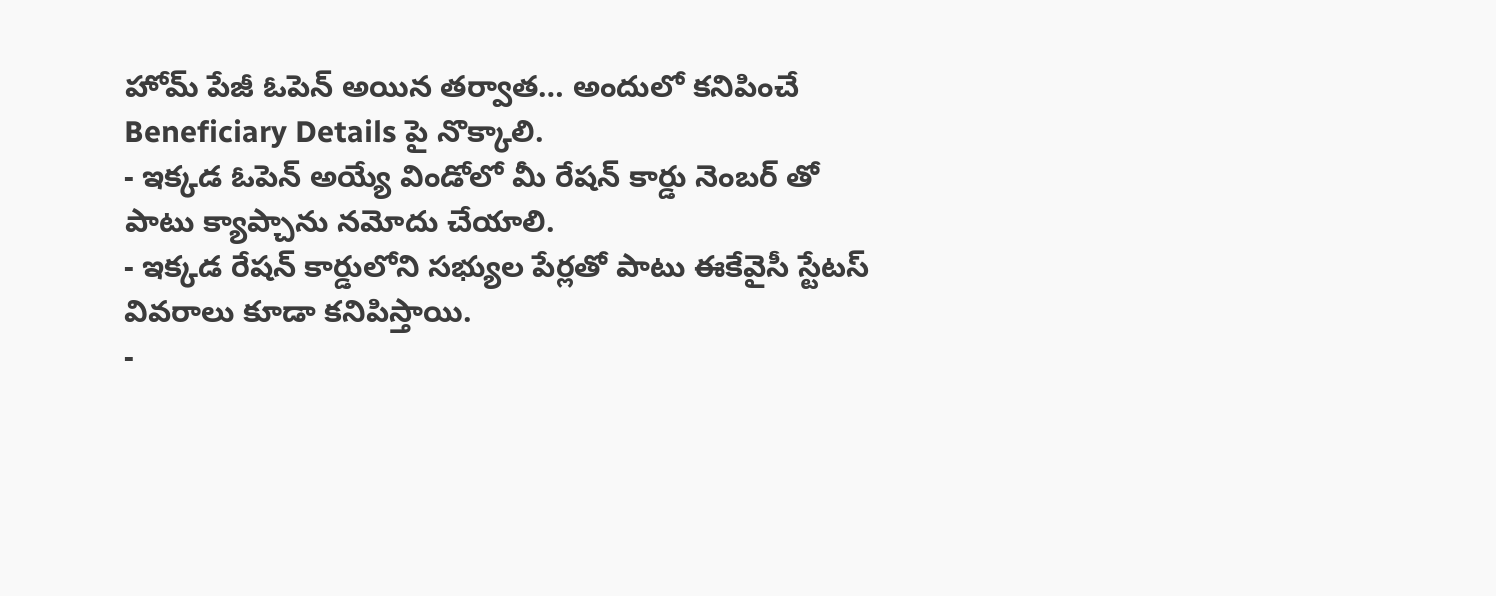హోమ్ పేజీ ఓపెన్ అయిన తర్వాత… అందులో కనిపించే Beneficiary Details పై నొక్కాలి.
- ఇక్కడ ఓపెన్ అయ్యే విండోలో మీ రేషన్ కార్డు నెంబర్ తో పాటు క్యాప్చాను నమోదు చేయాలి.
- ఇక్కడ రేషన్ కార్డులోని సభ్యుల పేర్లతో పాటు ఈకేవైసీ స్టేటస్ వివరాలు కూడా కనిపిస్తాయి.
-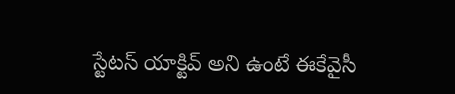స్టేటస్ యాక్టివ్ అని ఉంటే ఈకేవైసీ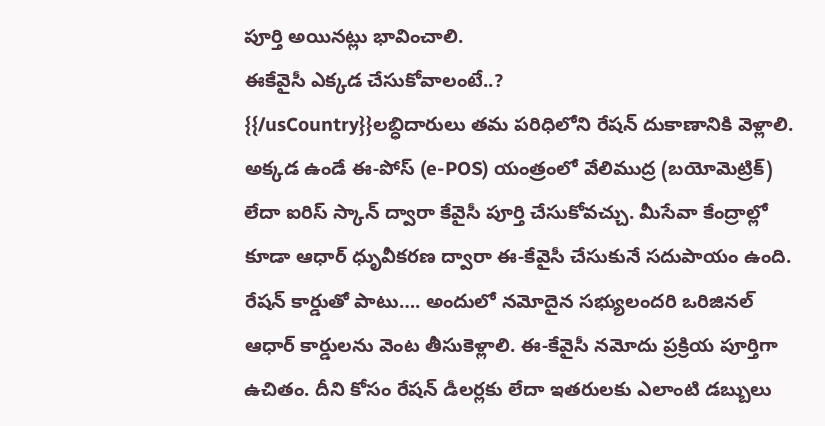పూర్తి అయినట్లు భావించాలి.
ఈకేవైసీ ఎక్కడ చేసుకోవాలంటే..?
{{/usCountry}}లబ్ధిదారులు తమ పరిధిలోని రేషన్ దుకాణానికి వెళ్లాలి. అక్కడ ఉండే ఈ-పోస్ (e-POS) యంత్రంలో వేలిముద్ర (బయోమెట్రిక్) లేదా ఐరిస్ స్కాన్ ద్వారా కేవైసీ పూర్తి చేసుకోవచ్చు. మీసేవా కేంద్రాల్లో కూడా ఆధార్ ధృువీకరణ ద్వారా ఈ-కేవైసీ చేసుకునే సదుపాయం ఉంది. రేషన్ కార్డుతో పాటు…. అందులో నమోదైన సభ్యులందరి ఒరిజినల్ ఆధార్ కార్డులను వెంట తీసుకెళ్లాలి. ఈ-కేవైసీ నమోదు ప్రక్రియ పూర్తిగా ఉచితం. దీని కోసం రేషన్ డీలర్లకు లేదా ఇతరులకు ఎలాంటి డబ్బులు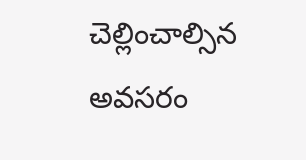చెల్లించాల్సిన అవసరం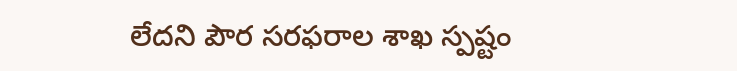లేదని పౌర సరఫరాల శాఖ స్పష్టం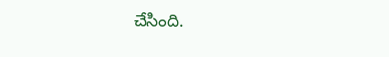చేసింది.